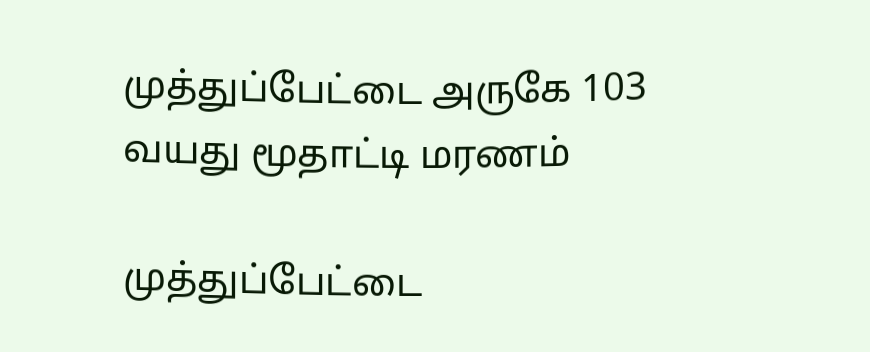முத்துப்பேட்டை அருகே 103 வயது மூதாட்டி மரணம்

முத்துப்பேட்டை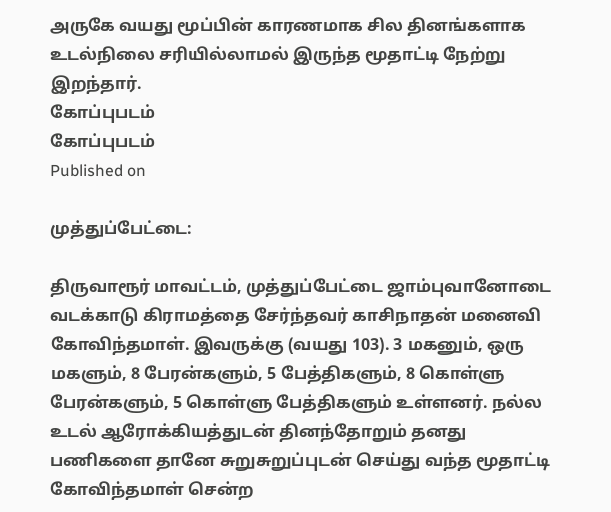அருகே வயது மூப்பின் காரணமாக சில தினங்களாக உடல்நிலை சரியில்லாமல் இருந்த மூதாட்டி நேற்று இறந்தார்.
கோப்புபடம்
கோப்புபடம்
Published on

முத்துப்பேட்டை:

திருவாரூர் மாவட்டம், முத்துப்பேட்டை ஜாம்புவானோடை வடக்காடு கிராமத்தை சேர்ந்தவர் காசிநாதன் மனைவி கோவிந்தமாள். இவருக்கு (வயது 103). 3 மகனும், ஒரு மகளும், 8 பேரன்களும், 5 பேத்திகளும், 8 கொள்ளு பேரன்களும், 5 கொள்ளு பேத்திகளும் உள்ளனர். நல்ல உடல் ஆரோக்கியத்துடன் தினந்தோறும் தனது பணிகளை தானே சுறுசுறுப்புடன் செய்து வந்த மூதாட்டி கோவிந்தமாள் சென்ற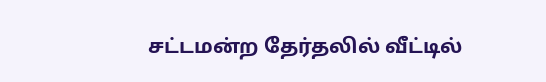சட்டமன்ற தேர்தலில் வீட்டில்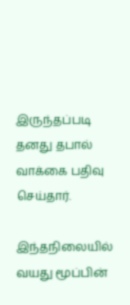இருந்தப்படி தனது தபால் வாக்கை பதிவு செய்தார்.

இந்தநிலையில் வயது மூப்பின்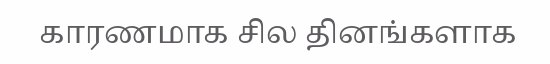காரணமாக சில தினங்களாக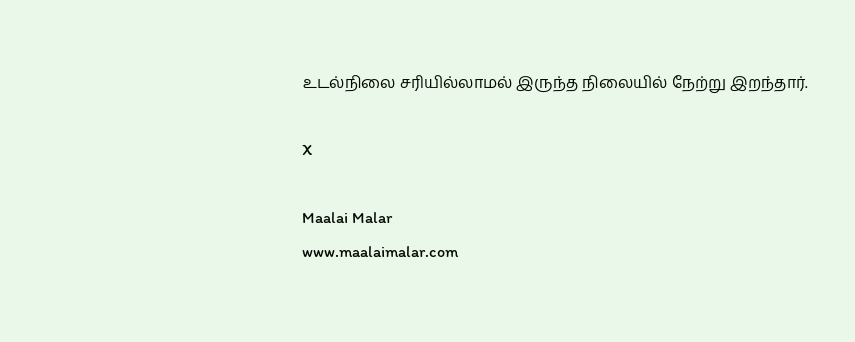உடல்நிலை சரியில்லாமல் இருந்த நிலையில் நேற்று இறந்தார்.

X

Maalai Malar
www.maalaimalar.com